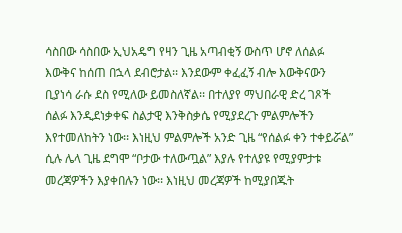ሳስበው ሳስበው ኢህአዴግ የዛን ጊዜ አጣብቂኝ ውስጥ ሆኖ ለሰልፉ እውቅና ከሰጠ በኋላ ደብሮታል፡፡ እንደውም ቀፈፈኝ ብሎ እውቅናውን ቢያነሳ ራሱ ደስ የሚለው ይመስለኛል፡፡ በተለያየ ማህበራዊ ድረ ገጾች ሰልፉ እንዲደነቃቀፍ ስልታዊ እንቅስቃሴ የሚያደረጉ ምልምሎችን እየተመለከትን ነው፡፡ እነዚህ ምልምሎች አንድ ጊዜ “የሰልፉ ቀን ተቀይሯል” ሲሉ ሌላ ጊዜ ደግሞ “ቦታው ተለውጧል” እያሉ የተለያዩ የሚያምታቱ መረጃዎችን እያቀበሉን ነው፡፡ እነዚህ መረጃዎች ከሚያበጁት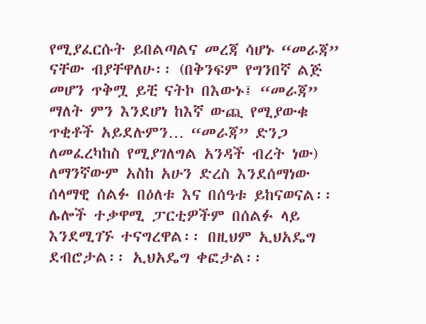የሚያፈርሱት ይበልጣልና መረጃ ሳሆኑ “መራጃ” ናቸው ብያቸዋለሁ፡፡ (በቅንፍም የግንበኛ ልጅ መሆን ጥቅሟ ይቺ ናትኮ በእውኑ፤ “መራጃ” ማለት ምን እንደሆነ ከእኛ ውጪ የሚያውቁ ጥቂቶች አይደሉምን… “መራጃ” ድንጋ ለመፈረካከስ የሚያገለግል አንዳች ብረት ነው)
ለማንኛውም አስከ አሁን ድረስ እንደሰማነው ሰላማዊ ሰልፉ በዕለቱ እና በሰዓቱ ይከናወናል፡፡ ሌሎች ተቃዋሚ ፓርቲዎችም በሰልፉ ላይ እንደሚገኙ ተናግረዋል፡፡ በዚህም ኢህአዴግ ደብሮታል፡፡ ኢህአዴግ ቀፎታል፡፡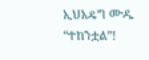ኢህአዴግ ሙዱ “ተከንቷል”!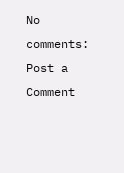No comments:
Post a Comment